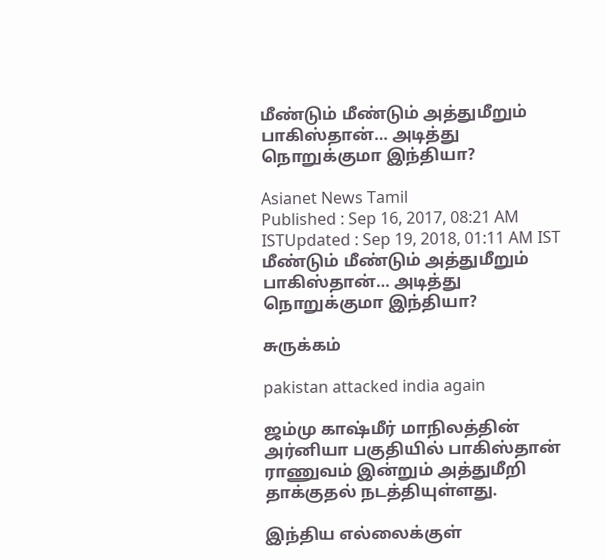மீண்டும் மீண்டும் அத்துமீறும் பாகிஸ்தான்… அடித்து நொறுக்குமா இந்தியா?

Asianet News Tamil
Published : Sep 16, 2017, 08:21 AM ISTUpdated : Sep 19, 2018, 01:11 AM IST
மீண்டும் மீண்டும் அத்துமீறும் பாகிஸ்தான்… அடித்து நொறுக்குமா இந்தியா?

சுருக்கம்

pakistan attacked india again

ஜம்மு காஷ்மீர் மாநிலத்தின் அர்னியா பகுதியில் பாகிஸ்தான் ராணுவம் இன்றும் அத்துமீறி தாக்குதல் நடத்தியுள்ளது.

இந்திய எல்லைக்குள்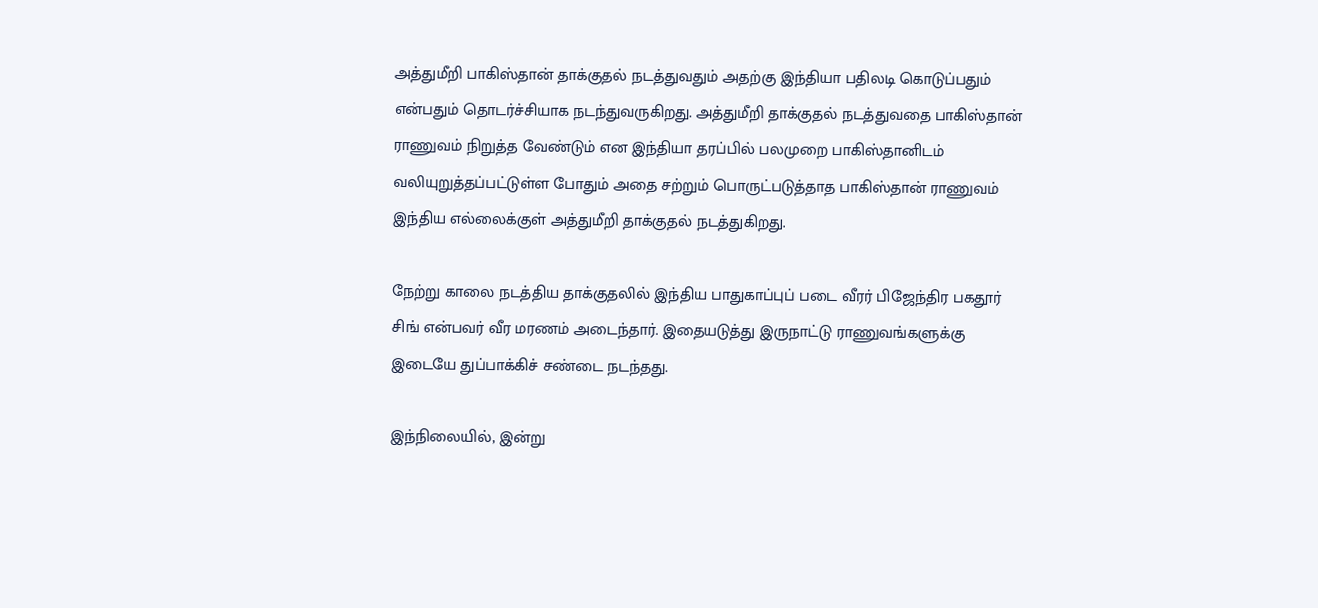அத்துமீறி பாகிஸ்தான் தாக்குதல் நடத்துவதும் அதற்கு இந்தியா பதிலடி கொடுப்பதும் என்பதும் தொடர்ச்சியாக நடந்துவருகிறது. அத்துமீறி தாக்குதல் நடத்துவதை பாகிஸ்தான் ராணுவம் நிறுத்த வேண்டும் என இந்தியா தரப்பில் பலமுறை பாகிஸ்தானிடம் வலியுறுத்தப்பட்டுள்ள போதும் அதை சற்றும் பொருட்படுத்தாத பாகிஸ்தான் ராணுவம் இந்திய எல்லைக்குள் அத்துமீறி தாக்குதல் நடத்துகிறது.

நேற்று காலை நடத்திய தாக்குதலில் இந்திய பாதுகாப்புப் படை வீரர் பிஜேந்திர பகதூர் சிங் என்பவர் வீர மரணம் அடைந்தார். இதையடுத்து இருநாட்டு ராணுவங்களுக்கு இடையே துப்பாக்கிச் சண்டை நடந்தது.

இந்நிலையில், இன்று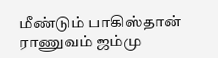மீண்டும் பாகிஸ்தான் ராணுவம் ஜம்மு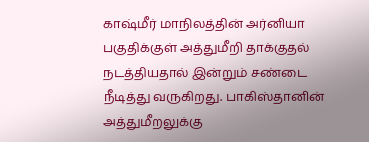காஷ்மீர் மாநிலத்தின் அர்னியா பகுதிக்குள் அத்துமீறி தாக்குதல் நடத்தியதால் இன்றும் சண்டை நீடித்து வருகிறது. பாகிஸ்தானின் அத்துமீறலுக்கு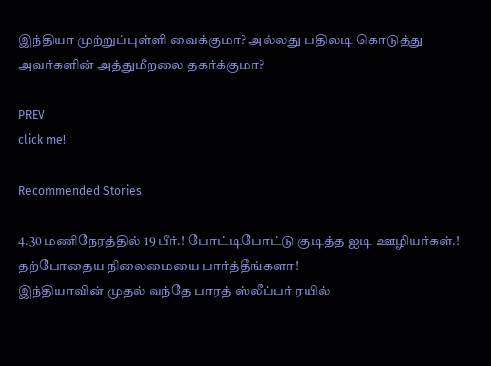இந்தியா முற்றுப்புள்ளி வைக்குமா? அல்லது பதிலடி கொடுத்து அவர்களின் அத்துமீறலை தகர்க்குமா?

PREV
click me!

Recommended Stories

4.30 மணிநேரத்தில் 19 பீர்.! போட்டிபோட்டு குடித்த ஐடி ஊழியர்கள்.! தற்போதைய நிலைமையை பார்த்தீங்களா!
இந்தியாவின் முதல் வந்தே பாரத் ஸ்லீப்பர் ரயில்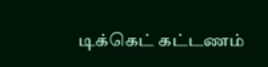டிக்கெட் கட்டணம்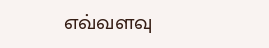எவ்வளவு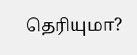தெரியுமா?